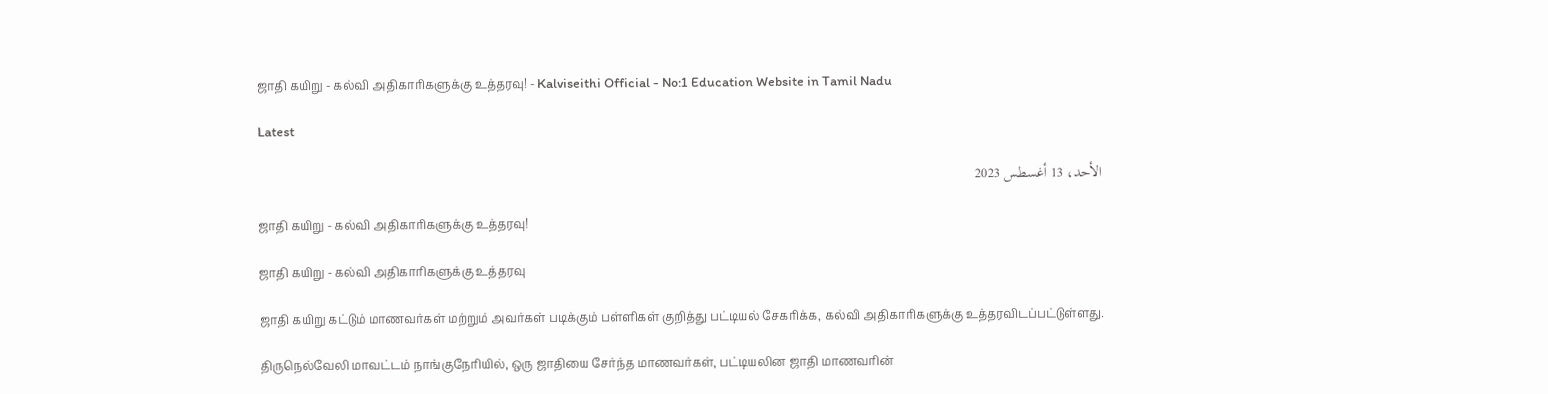ஜாதி கயிறு - கல்வி அதிகாரிகளுக்கு உத்தரவு! - Kalviseithi Official - No:1 Education Website in Tamil Nadu

Latest

الأحد، 13 أغسطس 2023

ஜாதி கயிறு - கல்வி அதிகாரிகளுக்கு உத்தரவு!

ஜாதி கயிறு - கல்வி அதிகாரிகளுக்கு உத்தரவு

ஜாதி கயிறு கட்டும் மாணவர்கள் மற்றும் அவர்கள் படிக்கும் பள்ளிகள் குறித்து பட்டியல் சேகரிக்க, கல்வி அதிகாரிகளுக்கு உத்தரவிடப்பட்டுள்ளது.

திருநெல்வேலி மாவட்டம் நாங்குநேரியில், ஒரு ஜாதியை சேர்ந்த மாணவர்கள், பட்டியலின ஜாதி மாணவரின்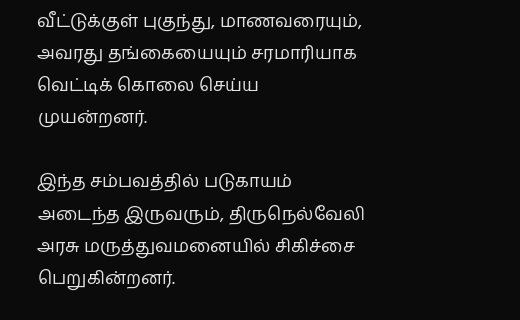வீட்டுக்குள் புகுந்து, மாணவரையும், அவரது தங்கையையும் சரமாரியாக வெட்டிக் கொலை செய்ய முயன்றனர்.

இந்த சம்பவத்தில் படுகாயம் அடைந்த இருவரும், திருநெல்வேலி அரசு மருத்துவமனையில் சிகிச்சை பெறுகின்றனர்.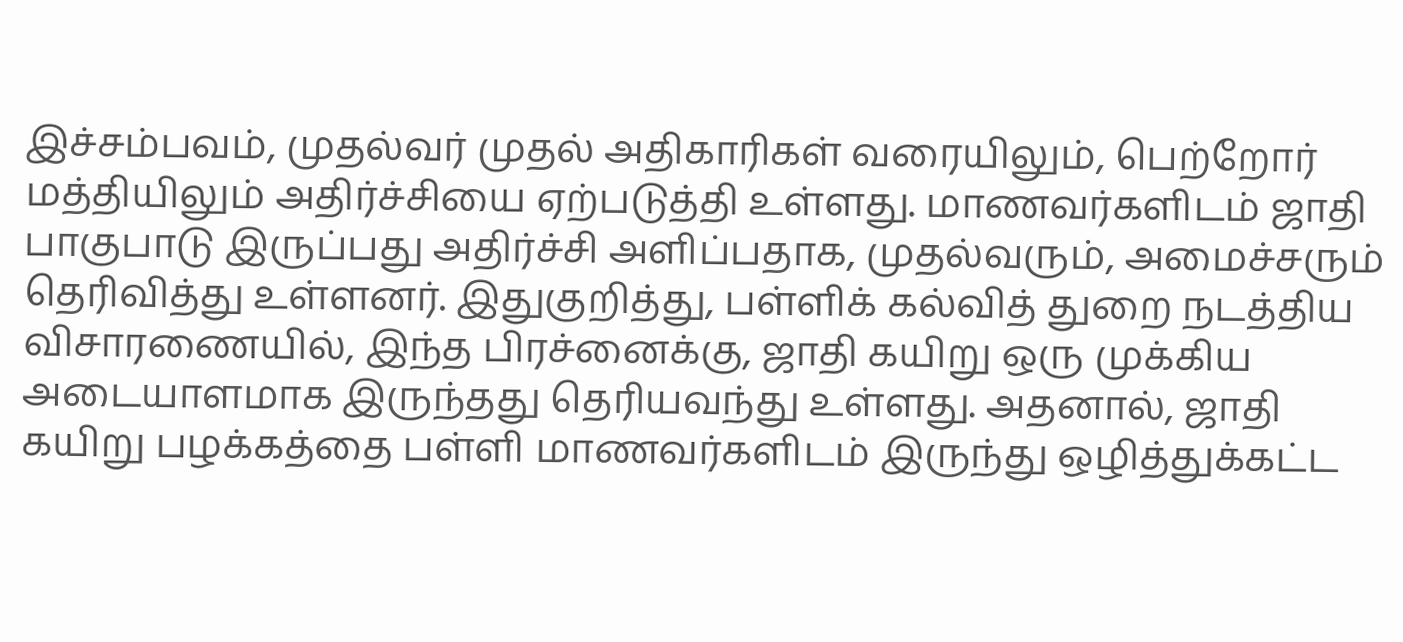இச்சம்பவம், முதல்வர் முதல் அதிகாரிகள் வரையிலும், பெற்றோர் மத்தியிலும் அதிர்ச்சியை ஏற்படுத்தி உள்ளது. மாணவர்களிடம் ஜாதி பாகுபாடு இருப்பது அதிர்ச்சி அளிப்பதாக, முதல்வரும், அமைச்சரும் தெரிவித்து உள்ளனர். இதுகுறித்து, பள்ளிக் கல்வித் துறை நடத்திய விசாரணையில், இந்த பிரச்னைக்கு, ஜாதி கயிறு ஒரு முக்கிய அடையாளமாக இருந்தது தெரியவந்து உள்ளது. அதனால், ஜாதி கயிறு பழக்கத்தை பள்ளி மாணவர்களிடம் இருந்து ஒழித்துக்கட்ட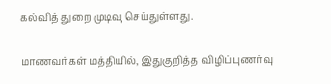கல்வித் துறை முடிவு செய்துள்ளது.

மாணவர்கள் மத்தியில், இதுகுறித்த விழிப்புணர்வு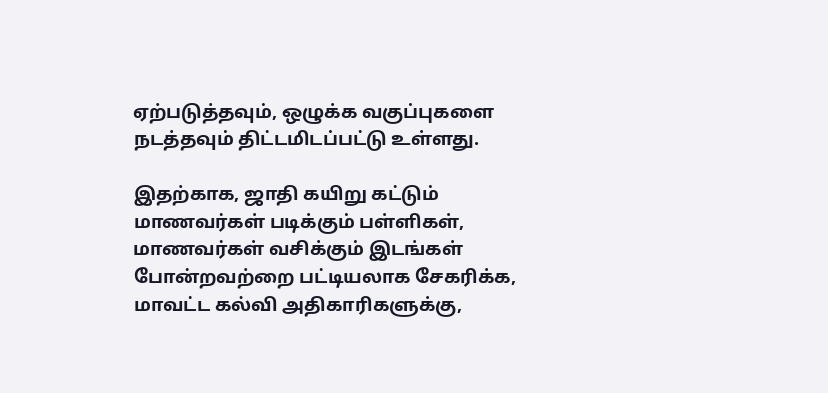ஏற்படுத்தவும், ஒழுக்க வகுப்புகளை நடத்தவும் திட்டமிடப்பட்டு உள்ளது.

இதற்காக, ஜாதி கயிறு கட்டும் மாணவர்கள் படிக்கும் பள்ளிகள், மாணவர்கள் வசிக்கும் இடங்கள் போன்றவற்றை பட்டியலாக சேகரிக்க, மாவட்ட கல்வி அதிகாரிகளுக்கு,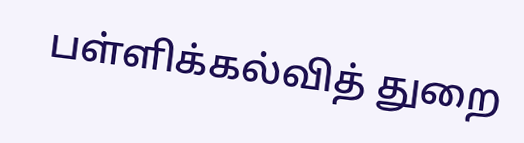பள்ளிக்கல்வித் துறை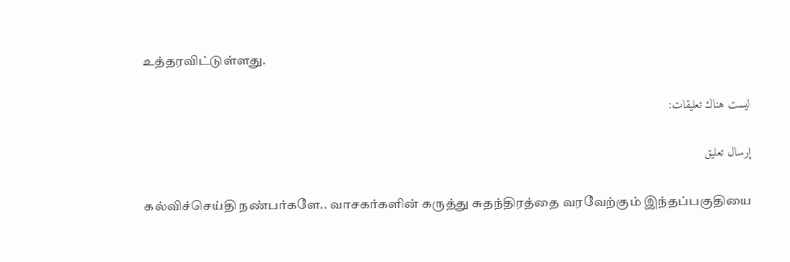உத்தரவிட்டுள்ளது.

ليست هناك تعليقات:

إرسال تعليق

கல்விச்செய்தி நண்பர்களே.. வாசகர்களின் கருத்து சுதந்திரத்தை வரவேற்கும் இந்தப்பகுதியை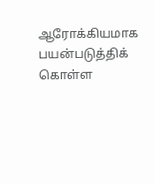ஆரோக்கியமாக பயன்படுத்திக் கொள்ள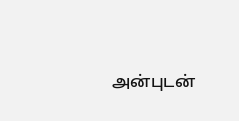அன்புடன்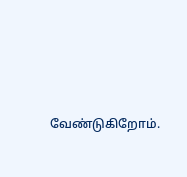வேண்டுகிறோம்.